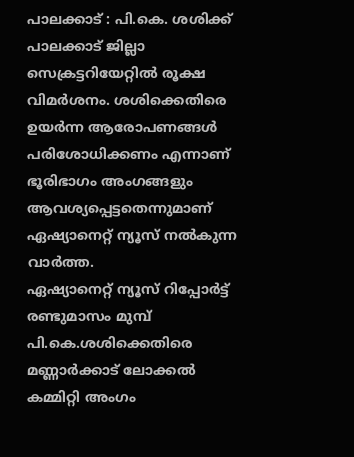പാലക്കാട് : പി.കെ. ശശിക്ക് പാലക്കാട് ജില്ലാ സെക്രട്ടറിയേറ്റിൽ രൂക്ഷ വിമർശനം. ശശിക്കെതിരെ ഉയർന്ന ആരോപണങ്ങൾ പരിശോധിക്കണം എന്നാണ് ഭൂരിഭാഗം അംഗങ്ങളും ആവശ്യപ്പെട്ടതെന്നുമാണ് ഏഷ്യാനെറ്റ് ന്യൂസ് നൽകുന്ന വാർത്ത.
ഏഷ്യാനെറ്റ് ന്യൂസ് റിപ്പോർട്ട്
രണ്ടുമാസം മുമ്പ് പി.കെ.ശശിക്കെതിരെ മണ്ണാർക്കാട് ലോക്കൽ കമ്മിറ്റി അംഗം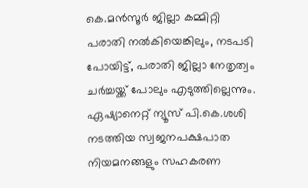കെ.മൻസൂർ ജില്ലാ കമ്മിറ്റി പരാതി നൽകിയെങ്കിലും, നടപടി പോയിട്ട്, പരാതി ജില്ലാ നേതൃത്വം ചർച്ചയ്ക്ക് പോലും എടുത്തില്ലെന്നും. ഏഷ്യാനെറ്റ് ന്യൂസ് പി.കെ.ശശി നടത്തിയ സ്വജനപക്ഷപാത നിയമനങ്ങളും സഹകരണ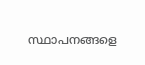സ്ഥാപനങ്ങളെ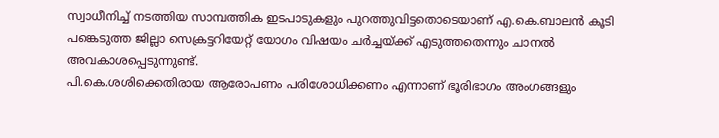സ്വാധീനിച്ച് നടത്തിയ സാമ്പത്തിക ഇടപാടുകളും പുറത്തുവിട്ടതൊടെയാണ് എ.കെ.ബാലൻ കൂടി പങ്കെടുത്ത ജില്ലാ സെക്രട്ടറിയേറ്റ് യോഗം വിഷയം ചർച്ചയ്ക്ക് എടുത്തതെന്നും ചാനൽ അവകാശപ്പെടുന്നുണ്ട്.
പി.കെ.ശശിക്കെതിരായ ആരോപണം പരിശോധിക്കണം എന്നാണ് ഭൂരിഭാഗം അംഗങ്ങളും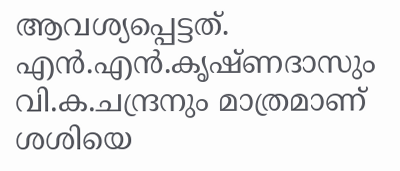ആവശ്യപ്പെട്ടത്. എൻ.എൻ.കൃഷ്ണദാസും വി.ക.ചന്ദ്രനും മാത്രമാണ് ശശിയെ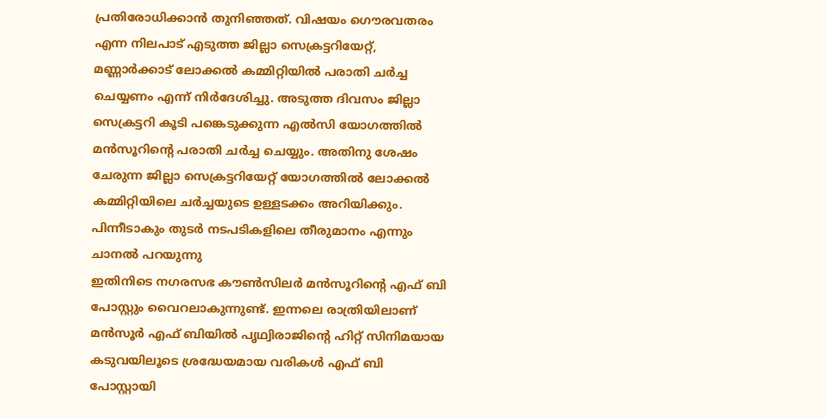പ്രതിരോധിക്കാൻ തുനിഞ്ഞത്. വിഷയം ഗൌരവതരം എന്ന നിലപാട് എടുത്ത ജില്ലാ സെക്രട്ടറിയേറ്റ്, മണ്ണാർക്കാട് ലോക്കൽ കമ്മിറ്റിയിൽ പരാതി ചർച്ച ചെയ്യണം എന്ന് നിർദേശിച്ചു. അടുത്ത ദിവസം ജില്ലാ സെക്രട്ടറി കൂടി പങ്കെടുക്കുന്ന എൽസി യോഗത്തിൽ മൻസൂറിന്റെ പരാതി ചർച്ച ചെയ്യും. അതിനു ശേഷം ചേരുന്ന ജില്ലാ സെക്രട്ടറിയേറ്റ് യോഗത്തിൽ ലോക്കൽ കമ്മിറ്റിയിലെ ചർച്ചയുടെ ഉള്ളടക്കം അറിയിക്കും. പിന്നീടാകും തുടർ നടപടികളിലെ തീരുമാനം എന്നും ചാനൽ പറയുന്നു
ഇതിനിടെ നഗരസഭ കൗൺസിലർ മൻസൂറിന്റെ എഫ് ബി പോസ്റ്റും വൈറലാകുന്നുണ്ട്. ഇന്നലെ രാത്രിയിലാണ് മൻസൂർ എഫ് ബിയിൽ പൃഥ്വിരാജിന്റെ ഹിറ്റ് സിനിമയായ കടുവയിലൂടെ ശ്രദ്ധേയമായ വരികൾ എഫ് ബി പോസ്റ്റായി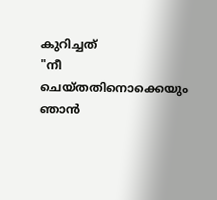കുറിച്ചത്
"നീ ചെയ്തതിനൊക്കെയും ഞാൻ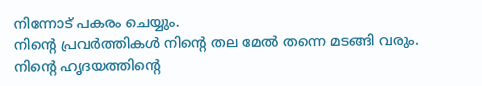നിന്നോട് പകരം ചെയ്യും.
നിൻ്റെ പ്രവർത്തികൾ നിൻ്റെ തല മേൽ തന്നെ മടങ്ങി വരും.
നിൻ്റെ ഹൃദയത്തിൻ്റെ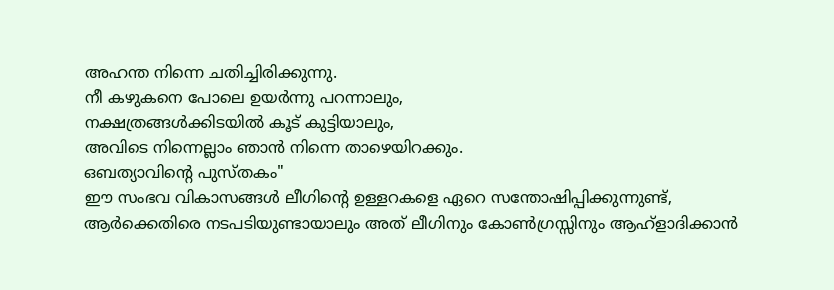അഹന്ത നിന്നെ ചതിച്ചിരിക്കുന്നു.
നീ കഴുകനെ പോലെ ഉയർന്നു പറന്നാലും,
നക്ഷത്രങ്ങൾക്കിടയിൽ കൂട് കുട്ടിയാലും,
അവിടെ നിന്നെല്ലാം ഞാൻ നിന്നെ താഴെയിറക്കും.
ഒബത്യാവിൻ്റെ പുസ്തകം"
ഈ സംഭവ വികാസങ്ങൾ ലീഗിന്റെ ഉള്ളറകളെ ഏറെ സന്തോഷിപ്പിക്കുന്നുണ്ട്, ആർക്കെതിരെ നടപടിയുണ്ടായാലും അത് ലീഗിനും കോൺഗ്രസ്സിനും ആഹ്ളാദിക്കാൻ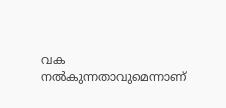വക നൽകുന്നതാവുമെന്നാണ്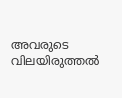അവരുടെ വിലയിരുത്തൽ